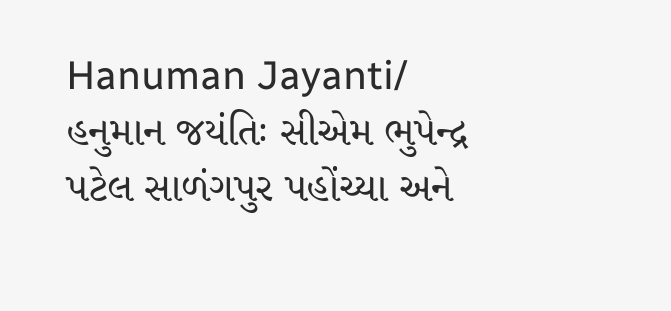Hanuman Jayanti/ હનુમાન જયંતિઃ સીએમ ભુપેન્દ્ર પટેલ સાળંગપુર પહોંચ્યા અને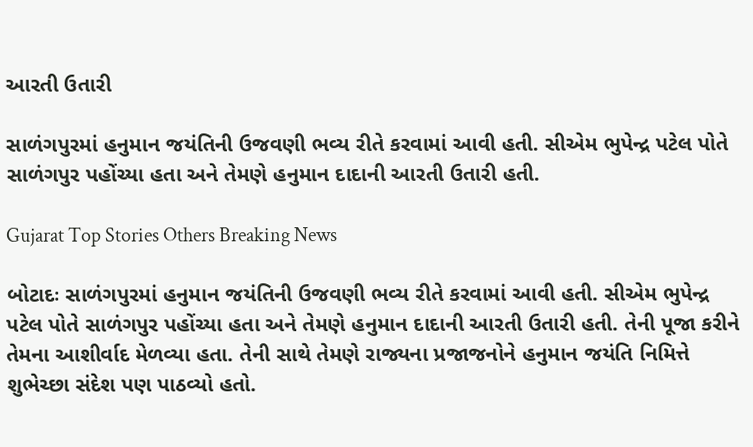આરતી ઉતારી

સાળંગપુરમાં હનુમાન જયંતિની ઉજવણી ભવ્ય રીતે કરવામાં આવી હતી. સીએમ ભુપેન્દ્ર પટેલ પોતે સાળંગપુર પહોંચ્યા હતા અને તેમણે હનુમાન દાદાની આરતી ઉતારી હતી.

Gujarat Top Stories Others Breaking News

બોટાદઃ સાળંગપુરમાં હનુમાન જયંતિની ઉજવણી ભવ્ય રીતે કરવામાં આવી હતી. સીએમ ભુપેન્દ્ર પટેલ પોતે સાળંગપુર પહોંચ્યા હતા અને તેમણે હનુમાન દાદાની આરતી ઉતારી હતી. તેની પૂજા કરીને તેમના આશીર્વાદ મેળવ્યા હતા. તેની સાથે તેમણે રાજ્યના પ્રજાજનોને હનુમાન જયંતિ નિમિત્તે શુભેચ્છા સંદેશ પણ પાઠવ્યો હતો.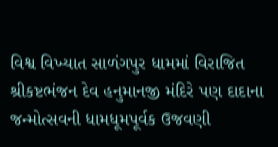વિશ્વ વિખ્યાત સાળંગપુર ધામમાં વિરાજિત શ્રીકષ્ટભંજન દેવ હનુમાનજી મંદિરે પણ દાદાના જન્મોત્સવની ધામધૂમપૂર્વક ઉજવણી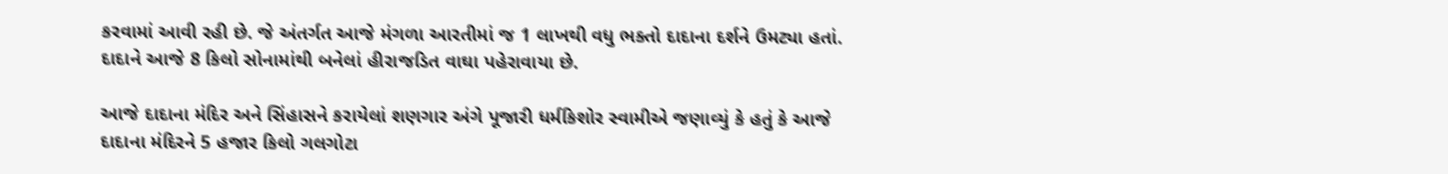કરવામાં આવી રહી છે. જે અંતર્ગત આજે મંગળા આરતીમાં જ 1 લાખથી વધુ ભક્તો દાદાના દર્શને ઉમટ્યા હતાં. દાદાને આજે 8 કિલો સોનામાંથી બનેલાં હીરાજડિત વાઘા પહેરાવાયા છે.

આજે દાદાના મંદિર અને સિંહાસને કરાયેલાં શણગાર અંગે પૂજારી ધર્મકિશોર સ્વામીએ જણાવ્યું કે હતું કે આજે દાદાના મંદિરને 5 હજાર કિલો ગલગોટા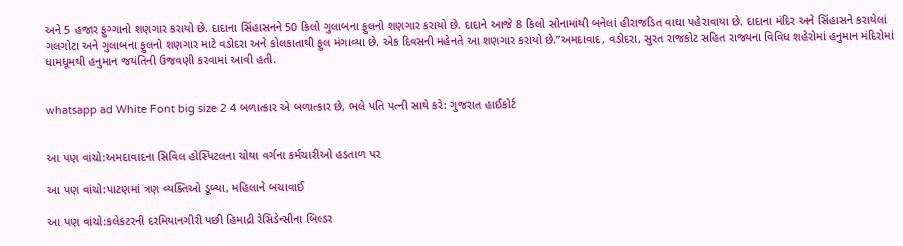અને 5 હજાર ફુગ્ગાનો શણગાર કરાયો છે. દાદાના સિંહાસનને 50 કિલો ગુલાબના ફુલનો શણગાર કરાયો છે. દાદાને આજે 8 કિલો સોનામાંથી બનેલાં હીરાજડિત વાઘા પહેરાવાયા છે. દાદાના મંદિર અને સિંહાસને કરાયેલાં ગલગોટા અને ગુલાબના ફુલનો શણગાર માટે વડોદરા અને કોલકાતાથી ફુલ મંગાવ્યા છે. એક દિવસની મહેનતે આ શણગાર કરાયો છે.”અમદાવાદ, વડોદરા, સુરત રાજકોટ સહિત રાજ્યના વિવિધ શહેરોમાં હનુમાન મંદિરોમાં ધામધૂમથી હનુમાન જયંતિની ઉજવણી કરવામાં આવી હતી.


whatsapp ad White Font big size 2 4 બળાત્કાર એ બળાત્કાર છે, ભલે પતિ પત્ની સાથે કરે: ગુજરાત હાઈકોર્ટ


આ પણ વાંચો:અમદાવાદના સિવિલ હોસ્પિટલના ચોથા વર્ગના કર્મચારીઓ હડતાળ પર

આ પણ વાંચો:પાટણમાં ત્રણ વ્યક્તિઓ ડૂબ્યા, મહિલાને બચાવાઈ

આ પણ વાંચો:કલેકટરની દરમિયાનગીરી પછી હિમાદ્રી રેસિડેન્સીના બિલ્ડર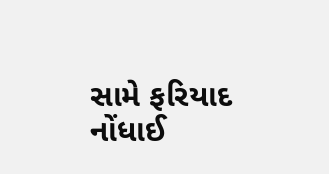સામે ફરિયાદ નોંધાઈ